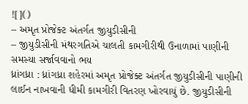![]()
– અમૃત પ્રોજેક્ટ અંતર્ગત જીયુડીસીની
– જીયુડીસીની મંથરગતિએ ચાલતી કામગીરીથી ઉનાળામાં પાણીની સમસ્યા સર્જાવવાનો ભય
ધ્રાંગધ્રા : ધ્રાંગધ્રા શહેરમાં અમૃત પ્રોજેક્ટ અંતર્ગત જીયુડીસીની પાણીની લાઈન નાખવાની ધીમી કામગીરી વિતરણ ખોરવાયું છે. જીયુડીસીની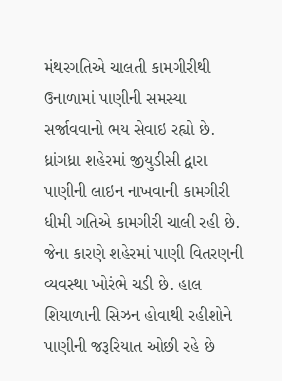મંથરગતિએ ચાલતી કામગીરીથી ઉનાળામાં પાણીની સમસ્યા સર્જાવવાનો ભય સેવાઇ રહ્યો છે.
ધ્રાંગધ્રા શહેરમાં જીયુડીસી દ્વારા પાણીની લાઇન નાખવાની કામગીરી ધીમી ગતિએ કામગીરી ચાલી રહી છે. જેના કારણે શહેરમાં પાણી વિતરણની વ્યવસ્થા ખોરંભે ચડી છે. હાલ શિયાળાની સિઝન હોવાથી રહીશોને પાણીની જરૂરિયાત ઓછી રહે છે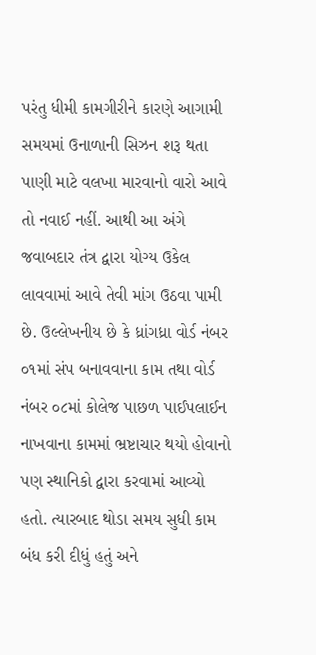પરંતુ ધીમી કામગીરીને કારણે આગામી સમયમાં ઉનાળાની સિઝન શરૂ થતા પાણી માટે વલખા મારવાનો વારો આવે તો નવાઈ નહીં. આથી આ અંગે જવાબદાર તંત્ર દ્વારા યોગ્ય ઉકેલ લાવવામાં આવે તેવી માંગ ઉઠવા પામી છે. ઉલ્લેખનીય છે કે ધ્રાંગધ્રા વોર્ડ નંબર ૦૧માં સંપ બનાવવાના કામ તથા વોર્ડ નંબર ૦૮માં કોલેજ પાછળ પાઈપલાઈન નાખવાના કામમાં ભ્રષ્ટાચાર થયો હોવાનો પણ સ્થાનિકો દ્વારા કરવામાં આવ્યો હતો. ત્યારબાદ થોડા સમય સુધી કામ બંધ કરી દીધું હતું અને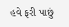હવે ફરી પાછું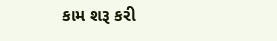કામ શરૂ કરી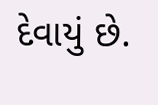દેવાયું છે.